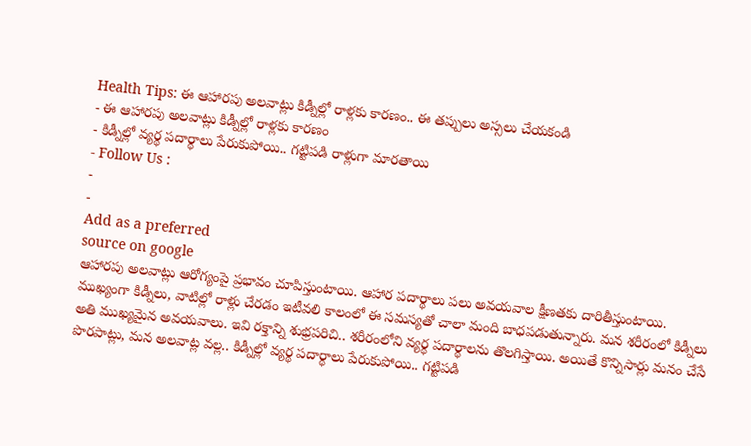Health Tips: ఈ ఆహారపు అలవాట్లు కిడ్నీల్లో రాళ్లకు కారణం.. ఈ తప్పులు అస్సలు చేయకండి
- ఈ ఆహారపు అలవాట్లు కిడ్నీల్లో రాళ్లకు కారణం
- కిడ్నీల్లో వ్యర్థ పదార్థాలు పేరుకుపోయి.. గట్టిపడి రాళ్లుగా మారతాయి
- Follow Us :
-
-
Add as a preferred
source on google
ఆహారపు అలవాట్లు ఆరోగ్యంపై ప్రభావం చూపిస్తుంటాయి. ఆహార పదార్థాలు పలు అవయవాల క్షీణతకు దారితీస్తుంటాయి. ముఖ్యంగా కిడ్నీలు, వాటిల్లో రాళ్లు చేరడం ఇటీవలి కాలంలో ఈ సమస్యతో చాలా మంది బాధపడుతున్నారు. మన శరీరంలో కిడ్నీలు అతి ముఖ్యమైన అవయవాలు. ఇవి రక్తాన్ని శుభ్రపరిచి.. శరీరంలోని వ్యర్థ పదార్థాలను తొలగిస్తాయి. అయితే కొన్నిసార్లు మనం చేసే పొరపాట్లు, మన అలవాట్ల వల్ల.. కిడ్నీల్లో వ్యర్థ పదార్థాలు పేరుకుపోయి.. గట్టిపడి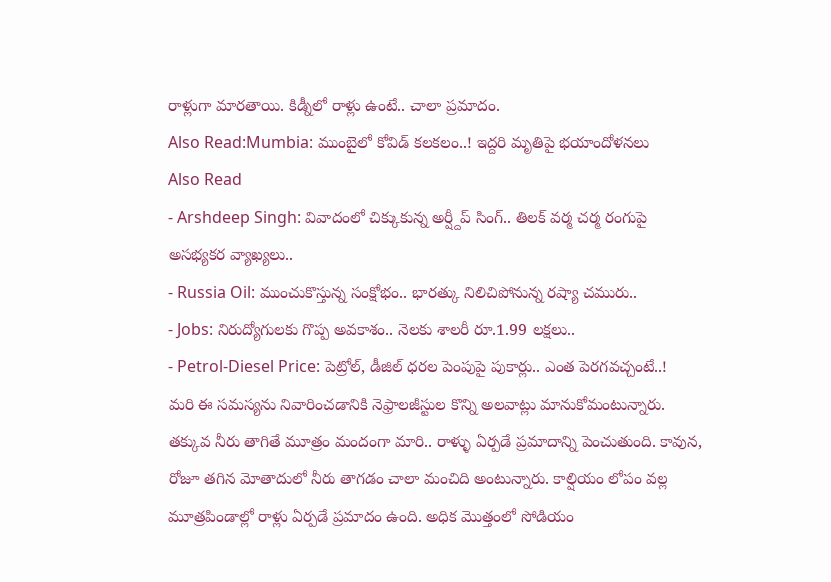రాళ్లుగా మారతాయి. కిడ్నీలో రాళ్లు ఉంటే.. చాలా ప్రమాదం.
Also Read:Mumbia: ముంబైలో కోవిడ్ కలకలం..! ఇద్దరి మృతిపై భయాందోళనలు
Also Read
- Arshdeep Singh: వివాదంలో చిక్కుకున్న అర్ష్దీప్ సింగ్.. తిలక్ వర్మ చర్మ రంగుపై అసభ్యకర వ్యాఖ్యలు..
- Russia Oil: ముంచుకొస్తున్న సంక్షోభం.. భారత్కు నిలిచిపోనున్న రష్యా చమురు..
- Jobs: నిరుద్యోగులకు గొప్ప అవకాశం.. నెలకు శాలరీ రూ.1.99 లక్షలు..
- Petrol-Diesel Price: పెట్రోల్, డీజిల్ ధరల పెంపుపై పుకార్లు.. ఎంత పెరగవచ్చంటే..!
మరి ఈ సమస్యను నివారించడానికి నెఫ్రాలజీస్టుల కొన్ని అలవాట్లు మానుకోమంటున్నారు. తక్కువ నీరు తాగితే మూత్రం మందంగా మారి.. రాళ్ళు ఏర్పడే ప్రమాదాన్ని పెంచుతుంది. కావున, రోజూ తగిన మోతాదులో నీరు తాగడం చాలా మంచిది అంటున్నారు. కాల్షియం లోపం వల్ల మూత్రపిండాల్లో రాళ్లు ఏర్పడే ప్రమాదం ఉంది. అధిక మొత్తంలో సోడియం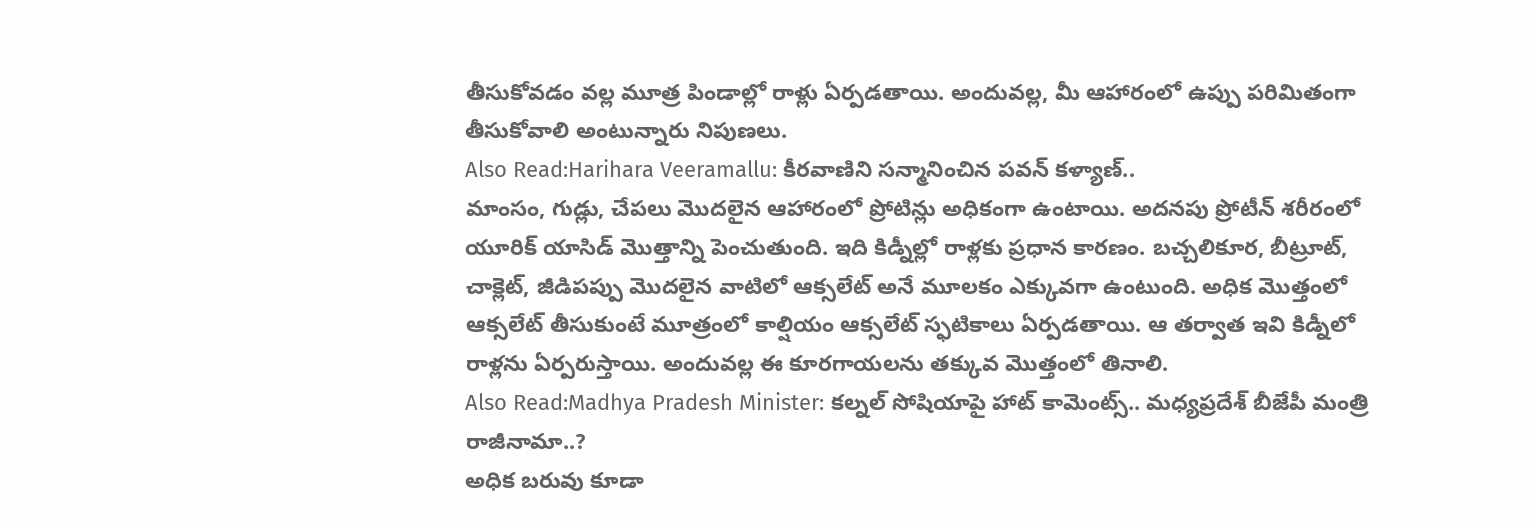తీసుకోవడం వల్ల మూత్ర పిండాల్లో రాళ్లు ఏర్పడతాయి. అందువల్ల, మీ ఆహారంలో ఉప్పు పరిమితంగా తీసుకోవాలి అంటున్నారు నిపుణలు.
Also Read:Harihara Veeramallu: కీరవాణిని సన్మానించిన పవన్ కళ్యాణ్..
మాంసం, గుడ్లు, చేపలు మొదలైన ఆహారంలో ప్రోటిన్లు అధికంగా ఉంటాయి. అదనపు ప్రోటీన్ శరీరంలో యూరిక్ యాసిడ్ మొత్తాన్ని పెంచుతుంది. ఇది కిడ్నీల్లో రాళ్లకు ప్రధాన కారణం. బచ్చలికూర, బీట్రూట్, చాక్లెట్, జీడిపప్పు మొదలైన వాటిలో ఆక్సలేట్ అనే మూలకం ఎక్కువగా ఉంటుంది. అధిక మొత్తంలో ఆక్సలేట్ తీసుకుంటే మూత్రంలో కాల్షియం ఆక్సలేట్ స్ఫటికాలు ఏర్పడతాయి. ఆ తర్వాత ఇవి కిడ్నీలో రాళ్లను ఏర్పరుస్తాయి. అందువల్ల ఈ కూరగాయలను తక్కువ మొత్తంలో తినాలి.
Also Read:Madhya Pradesh Minister: కల్నల్ సోషియాపై హాట్ కామెంట్స్.. మధ్యప్రదేశ్ బీజేపీ మంత్రి రాజీనామా..?
అధిక బరువు కూడా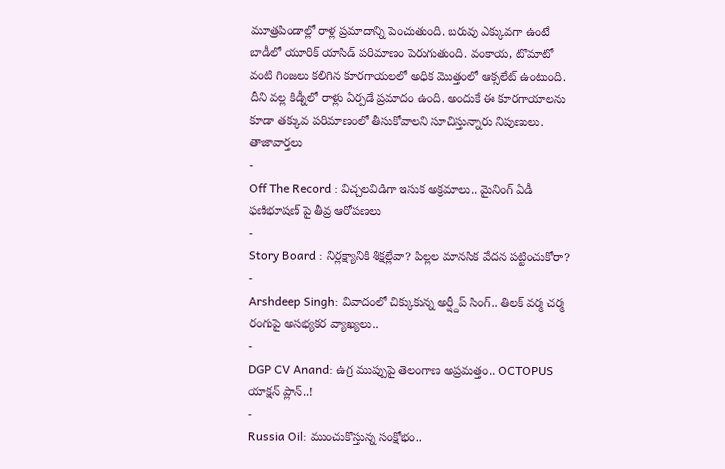మూత్రపిండాల్లో రాళ్ల ప్రమాదాన్ని పెంచుతుంది. బరువు ఎక్కువగా ఉంటే బాడీలో యూరిక్ యాసిడ్ పరిమాణం పెరుగుతుంది. వంకాయ, టొమాటో వంటి గింజలు కలిగిన కూరగాయలలో అధిక మొత్తంలో ఆక్సలేట్ ఉంటుంది. దీని వల్ల కిడ్నీలో రాళ్లు ఏర్పడే ప్రమాదం ఉంది. అందుకే ఈ కూరగాయాలను కూడా తక్కువ పరిమాణంలో తీసుకోవాలని సూచిస్తున్నారు నిపుణులు.
తాజావార్తలు
-
Off The Record : విచ్చలవిడిగా ఇసుక అక్రమాలు.. మైనింగ్ ఏడీ ఫణిభూషణ్ పై తీవ్ర ఆరోపణలు
-
Story Board : నిర్లక్ష్యానికి శిక్షల్లేవా? పిల్లల మానసిక వేదన పట్టించుకోరా?
-
Arshdeep Singh: వివాదంలో చిక్కుకున్న అర్ష్దీప్ సింగ్.. తిలక్ వర్మ చర్మ రంగుపై అసభ్యకర వ్యాఖ్యలు..
-
DGP CV Anand: ఉగ్ర ముప్పుపై తెలంగాణ అప్రమత్తం.. OCTOPUS యాక్షన్ ప్లాన్..!
-
Russia Oil: ముంచుకొస్తున్న సంక్షోభం..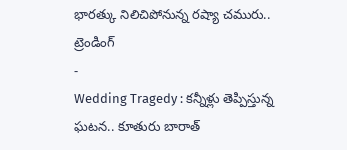భారత్కు నిలిచిపోనున్న రష్యా చమురు..
ట్రెండింగ్
-
Wedding Tragedy : కన్నీళ్లు తెప్పిస్తున్న ఘటన.. కూతురు బారాత్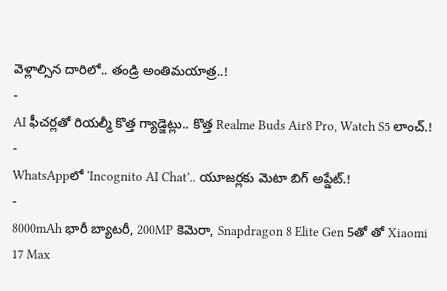వెళ్లాల్సిన దారిలో.. తండ్రి అంతిమయాత్ర..!
-
AI ఫీచర్లతో రియల్మీ కొత్త గ్యాడ్జెట్లు.. కొత్త Realme Buds Air8 Pro, Watch S5 లాంచ్.!
-
WhatsAppలో ‘Incognito AI Chat’.. యూజర్లకు మెటా బిగ్ అప్డేట్.!
-
8000mAh భారీ బ్యాటరీ, 200MP కెమెరా, Snapdragon 8 Elite Gen 5తో తో Xiaomi 17 Max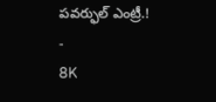పవర్ఫుల్ ఎంట్రీ.!
-
8K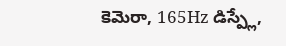కెమెరా, 165Hz డిస్ప్లే,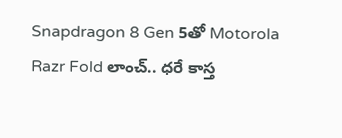Snapdragon 8 Gen 5తో Motorola Razr Fold లాంచ్.. ధరే కాస్త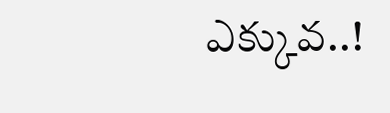ఎక్కువ..!